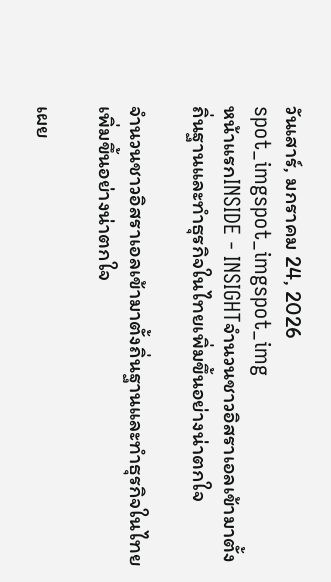วันเสาร์, มกราคม 24, 2026
spot_imgspot_imgspot_img
หน้าแรกINSIDE - INSIGHTจำนวนชาวอิสราเอลเข้ามาตั้งถิ่นฐานและทำธุรกิจในไทยเพิ่มขึ้นอย่างน่าตกใจ

จำนวนชาวอิสราเอลเข้ามาตั้งถิ่นฐานและทำธุรกิจในไทยเพิ่มขึ้นอย่างน่าตกใจ

เผย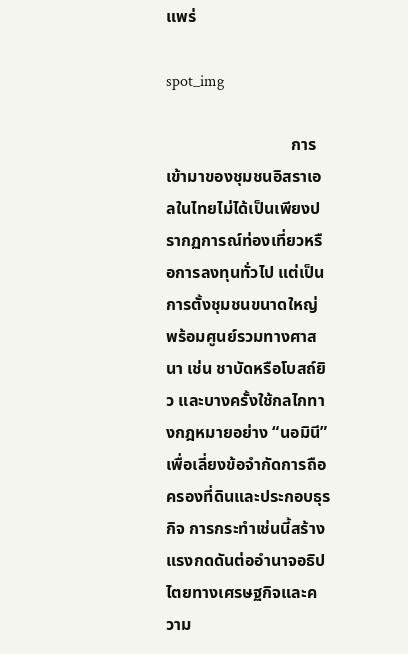แพร่

spot_img

                              การเข้ามาของชุมชนอิสราเอลในไทยไม่ได้เป็นเพียงปรากฏการณ์ท่องเที่ยวหรือการลงทุนทั่วไป แต่เป็นการตั้งชุมชนขนาดใหญ่ พร้อมศูนย์รวมทางศาสนา เช่น ชาบัดหรือโบสถ์ยิว และบางครั้งใช้กลไกทางกฎหมายอย่าง “นอมินี” เพื่อเลี่ยงข้อจำกัดการถือครองที่ดินและประกอบธุรกิจ การกระทำเช่นนี้สร้างแรงกดดันต่ออำนาจอธิปไตยทางเศรษฐกิจและความ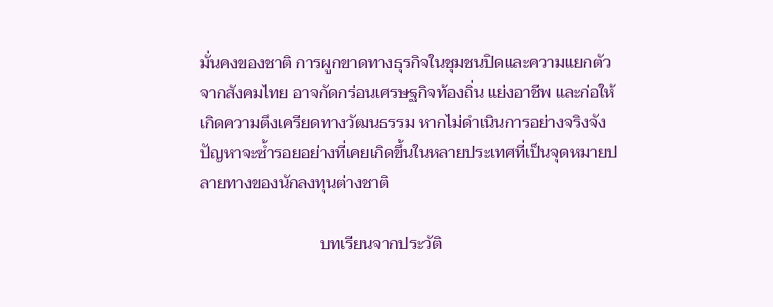มั่นคงของชาติ การผูกขาดทางธุรกิจในชุมชนปิดและความแยกตัวจากสังคมไทย อาจกัดกร่อนเศรษฐกิจท้องถิ่น แย่งอาชีพ และก่อให้เกิดความตึงเครียดทางวัฒนธรรม หากไม่ดำเนินการอย่างจริงจัง ปัญหาจะซ้ำรอยอย่างที่เคยเกิดขึ้นในหลายประเทศที่เป็นจุดหมายปลายทางของนักลงทุนต่างชาติ

                             บทเรียนจากประวัติ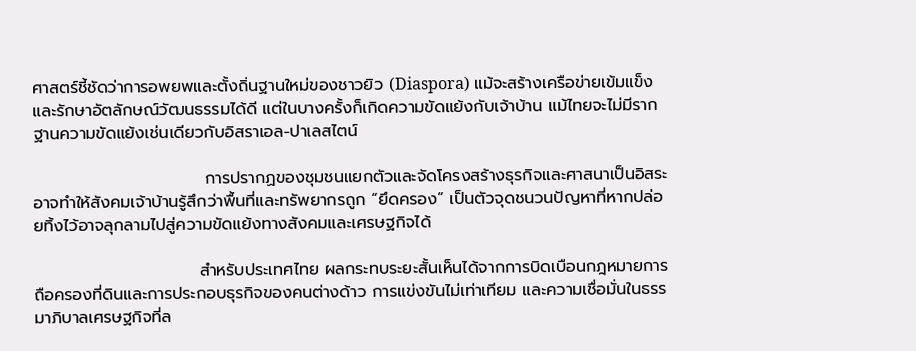ศาสตร์ชี้ชัดว่าการอพยพและตั้งถิ่นฐานใหม่ของชาวยิว (Diaspora) แม้จะสร้างเครือข่ายเข้มแข็งและรักษาอัตลักษณ์วัฒนธรรมได้ดี แต่ในบางครั้งก็เกิดความขัดแย้งกับเจ้าบ้าน แม้ไทยจะไม่มีรากฐานความขัดแย้งเช่นเดียวกับอิสราเอล-ปาเลสไตน์

                             การปรากฏของชุมชนแยกตัวและจัดโครงสร้างธุรกิจและศาสนาเป็นอิสระ อาจทำให้สังคมเจ้าบ้านรู้สึกว่าพื้นที่และทรัพยากรถูก “ยึดครอง” เป็นตัวจุดชนวนปัญหาที่หากปล่อยทิ้งไว้อาจลุกลามไปสู่ความขัดแย้งทางสังคมและเศรษฐกิจได้

                            สำหรับประเทศไทย ผลกระทบระยะสั้นเห็นได้จากการบิดเบือนกฎหมายการถือครองที่ดินและการประกอบธุรกิจของคนต่างด้าว การแข่งขันไม่เท่าเทียม และความเชื่อมั่นในธรรมาภิบาลเศรษฐกิจที่ล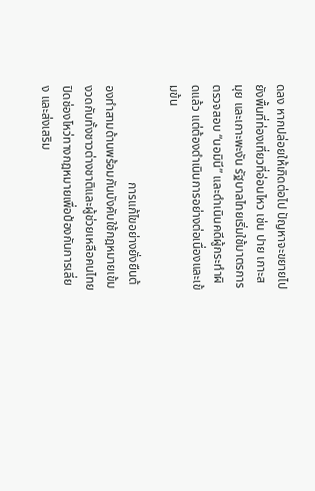ดลง หากปล่อยให้เกิดต่อไป ปัญหาจะขยายไปยังพื้นที่ท่องเที่ยวที่อ่อนไหว เช่น ปาย เกาะสมุย และเกาะพะงัน รัฐบาลไทยเริ่มใช้มาตรการตรวจสอบ “นอมินี” และดำเนินคดีผู้กระทำผิดแล้ว แต่ต้องดำเนินการอย่างต่อเนื่องและเข้มข้น

                               การแก้ไขอย่างยั่งยืนต้องทำสามด้านพร้อมกันบังคับใช้กฎหมายเข้มงวดกับทั้งชาวต่างชาติและผู้ช่วยเหลือคนไทย ปิดช่องโหว่ทางกฎหมายเพื่อป้องกันการเลี่ยง และส่งเสริม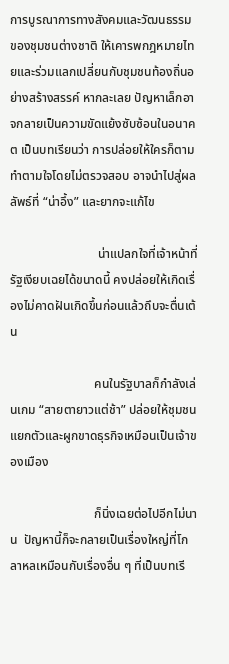การบูรณาการทางสังคมและวัฒนธรรมของชุมชนต่างชาติ ให้เคารพกฎหมายไทยและร่วมแลกเปลี่ยนกับชุมชนท้องถิ่นอย่างสร้างสรรค์ หากละเลย ปัญหาเล็กอาจกลายเป็นความขัดแย้งซับซ้อนในอนาคต เป็นบทเรียนว่า การปล่อยให้ใครก็ตามทำตามใจโดยไม่ตรวจสอบ อาจนำไปสู่ผลลัพธ์ที่ “น่าอึ้ง” และยากจะแก้ไข

                            น่าแปลกใจที่เจ้าหน้าที่รัฐเงียบเฉยได้ขนาดนี้ คงปล่อยให้เกิดเรื่องไม่คาดฝันเกิดขึ้นก่อนแล้วถึบจะตื่นเต้น

                           คนในรัฐบาลก็กำลังเล่นเกม “สายตายาวแต่ช้า” ปล่อยให้ชุมชนแยกตัวและผูกขาดธุรกิจเหมือนเป็นเจ้าของเมือง

                           ก็นิ่งเฉยต่อไปอีกไม่นาน  ปัญหานี้ก็จะกลายเป็นเรื่องใหญ่ที่โกลาหลเหมือนกับเรื่องอื่น ๆ ที่เป็นบทเรี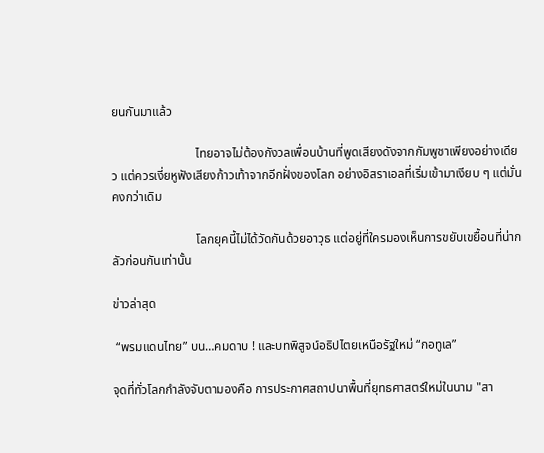ยนกันมาแล้ว

                           ไทยอาจไม่ต้องกังวลเพื่อนบ้านที่พูดเสียงดังจากกัมพูชาเพียงอย่างเดียว แต่ควรเงี่ยหูฟังเสียงก้าวเท้าจากอีกฝั่งของโลก อย่างอิสราเอลที่เริ่มเข้ามาเงียบ ๆ แต่มั่นคงกว่าเดิม

                           โลกยุคนี้ไม่ได้วัดกันด้วยอาวุธ แต่อยู่ที่ใครมองเห็นการขยับเขยื้อนที่น่ากลัวก่อนกันเท่านั้น

ข่าวล่าสุด

 “พรมแดนไทย” บน…คมดาบ ! และบทพิสูจน์อธิปไตยเหนือรัฐใหม่ “กอทูเล”

จุดที่ทั่วโลกกำลังจับตามองคือ การประกาศสถาปนาพื้นที่ยุทธศาสตร์ใหม่ในนาม "สา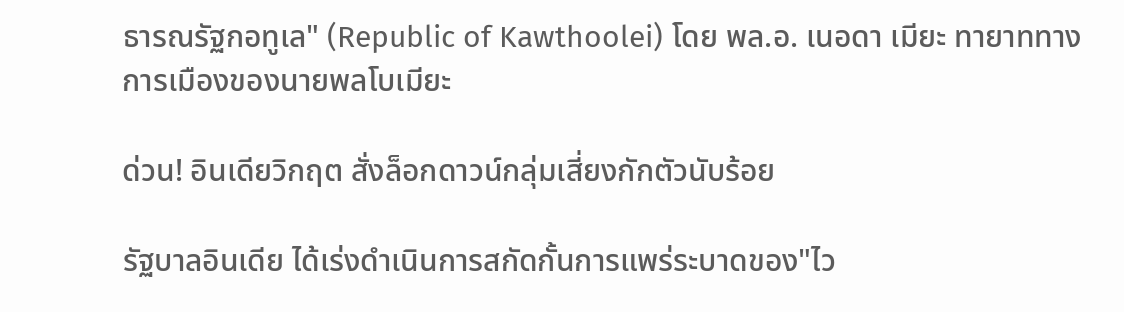ธารณรัฐกอทูเล" (Republic of Kawthoolei) โดย พล.อ. เนอดา เมียะ ทายาททางการเมืองของนายพลโบเมียะ

ด่วน! อินเดียวิกฤต สั่งล็อกดาวน์กลุ่มเสี่ยงกักตัวนับร้อย

รัฐบาลอินเดีย ได้เร่งดำเนินการสกัดกั้นการแพร่ระบาดของ"ไว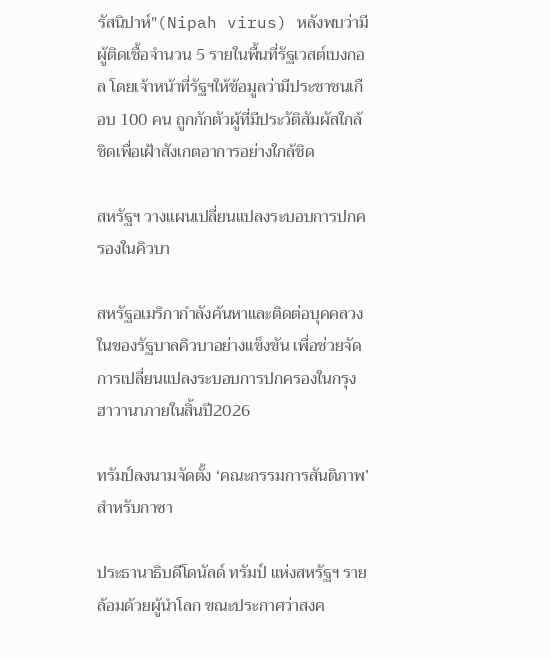รัสนิปาห์"(Nipah virus) หลังพบว่ามีผู้ติดเชื้อจำนวน 5 รายในพื้นที่รัฐเวสต์เบงกอล โดยเจ้าหน้าที่รัฐฯให้ข้อมูลว่ามีประชาชนเกือบ 100 คน ถูกกักตัวผู้ที่มีประวัติสัมผัสใกล้ชิดเพื่อเฝ้าสังเกตอาการอย่างใกล้ชิด

สหรัฐฯ วางแผนเปลี่ยนแปลงระบอบการปกครองในคิวบา

สหรัฐอเมริกากำลังค้นหาและติดต่อบุคคลวงในของรัฐบาลคิวบาอย่างแข็งขัน เพื่อช่วยจัดการเปลี่ยนแปลงระบอบการปกครองในกรุงฮาวานาภายในสิ้นปี2026

ทรัมป์ลงนามจัดตั้ง ‘คณะกรรมการสันติภาพ’ สำหรับกาซา

ประธานาธิบดีโดนัลด์ ทรัมป์ แห่งสหรัฐฯ รายล้อมด้วยผู้นำโลก ขณะประกาศว่าสงค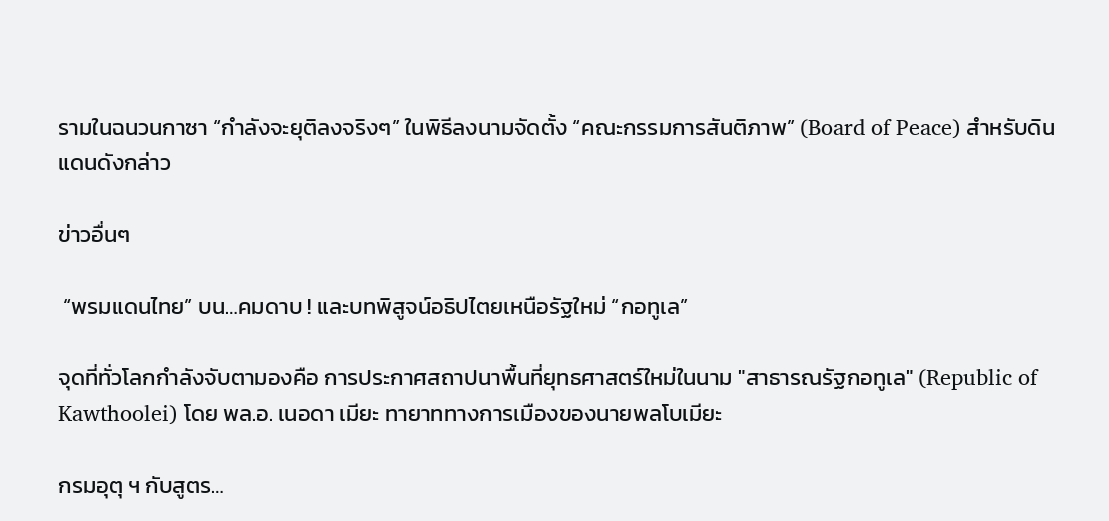รามในฉนวนกาซา “กำลังจะยุติลงจริงๆ” ในพิธีลงนามจัดตั้ง “คณะกรรมการสันติภาพ” (Board of Peace) สำหรับดินแดนดังกล่าว

ข่าวอื่นๆ

 “พรมแดนไทย” บน…คมดาบ ! และบทพิสูจน์อธิปไตยเหนือรัฐใหม่ “กอทูเล”

จุดที่ทั่วโลกกำลังจับตามองคือ การประกาศสถาปนาพื้นที่ยุทธศาสตร์ใหม่ในนาม "สาธารณรัฐกอทูเล" (Republic of Kawthoolei) โดย พล.อ. เนอดา เมียะ ทายาททางการเมืองของนายพลโบเมียะ

กรมอุตุ ฯ กับสูตร…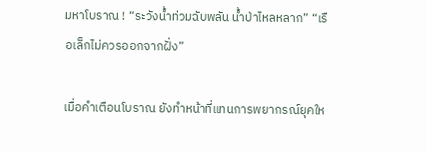มหาโบราณ ! “ระวังน้ำท่วมฉับพลัน น้ำป่าไหลหลาก” “เรือเล็กไม่ควรออกจากฝั่ง”

เมื่อคำเตือนโบราณ ยังทำหน้าที่แทนการพยากรณ์ยุคให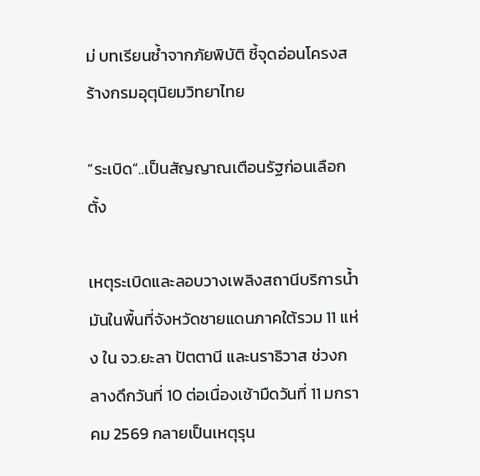ม่ บทเรียนซ้ำจากภัยพิบัติ ชี้จุดอ่อนโครงสร้างกรมอุตุนิยมวิทยาไทย

“ระเบิด“..เป็นสัญญาณเตือนรัฐก่อนเลือกตั้ง

เหตุระเบิดและลอบวางเพลิงสถานีบริการน้ำมันในพื้นที่จังหวัดชายแดนภาคใต้รวม 11 แห่ง ใน จว.ยะลา ปัตตานี และนราธิวาส ช่วงกลางดึกวันที่ 10 ต่อเนื่องเช้ามืดวันที่ 11 มกราคม 2569 กลายเป็นเหตุรุน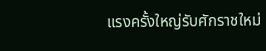แรงครั้งใหญ่รับศักราชใหม่